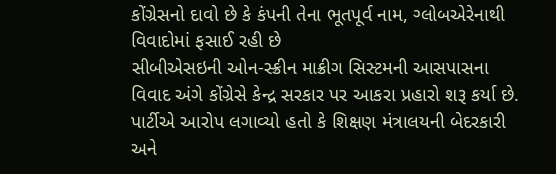કોંગ્રેસનો દાવો છે કે કંપની તેના ભૂતપૂર્વ નામ, ગ્લોબએરેનાથી વિવાદોમાં ફસાઈ રહી છે
સીબીએસઇની ઓન-સ્ક્રીન માક્રીગ સિસ્ટમની આસપાસના વિવાદ અંગે કોંગ્રેસે કેન્દ્ર સરકાર પર આકરા પ્રહારો શરૂ કર્યા છે. પાર્ટીએ આરોપ લગાવ્યો હતો કે શિક્ષણ મંત્રાલયની બેદરકારી અને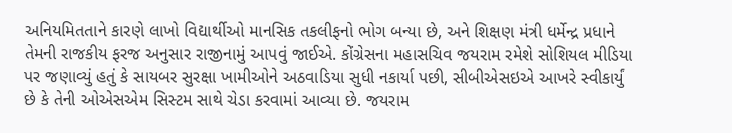અનિયમિતતાને કારણે લાખો વિદ્યાર્થીઓ માનસિક તકલીફનો ભોગ બન્યા છે, અને શિક્ષણ મંત્રી ધર્મેન્દ્ર પ્રધાને તેમની રાજકીય ફરજ અનુસાર રાજીનામું આપવું જાઈએ. કોંગ્રેસના મહાસચિવ જયરામ રમેશે સોશિયલ મીડિયા પર જણાવ્યું હતું કે સાયબર સુરક્ષા ખામીઓને અઠવાડિયા સુધી નકાર્યા પછી, સીબીએસઇએ આખરે સ્વીકાર્યું છે કે તેની ઓએસએમ સિસ્ટમ સાથે ચેડા કરવામાં આવ્યા છે. જયરામ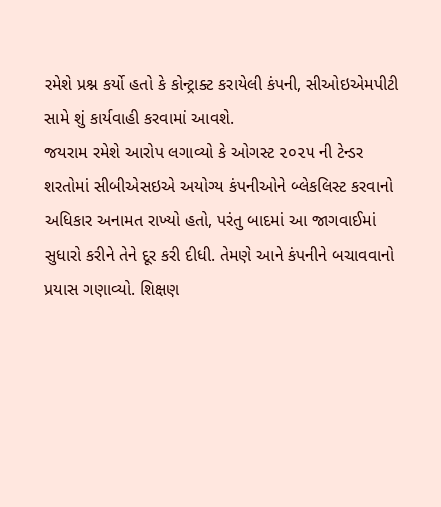રમેશે પ્રશ્ન કર્યો હતો કે કોન્ટ્રાક્ટ કરાયેલી કંપની, સીઓઇએમપીટી સામે શું કાર્યવાહી કરવામાં આવશે.
જયરામ રમેશે આરોપ લગાવ્યો કે ઓગસ્ટ ૨૦૨૫ ની ટેન્ડર શરતોમાં સીબીએસઇએ અયોગ્ય કંપનીઓને બ્લેકલિસ્ટ કરવાનો અધિકાર અનામત રાખ્યો હતો, પરંતુ બાદમાં આ જાગવાઈમાં સુધારો કરીને તેને દૂર કરી દીધી. તેમણે આને કંપનીને બચાવવાનો પ્રયાસ ગણાવ્યો. શિક્ષણ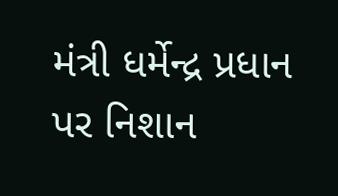મંત્રી ધર્મેન્દ્ર પ્રધાન પર નિશાન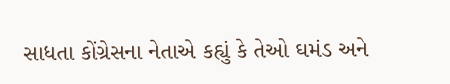સાધતા કોંગ્રેસના નેતાએ કહ્યું કે તેઓ ઘમંડ અને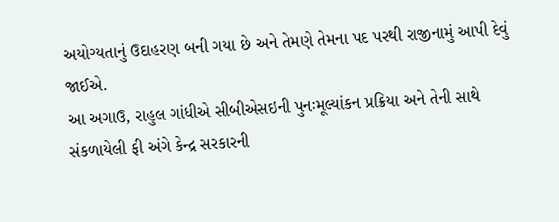અયોગ્યતાનું ઉદાહરણ બની ગયા છે અને તેમણે તેમના પદ પરથી રાજીનામું આપી દેવું જાઈએ.
આ અગાઉ, રાહુલ ગાંધીએ સીબીએસઇની પુનઃમૂલ્યાંકન પ્રક્રિયા અને તેની સાથે સંકળાયેલી ફી અંગે કેન્દ્ર સરકારની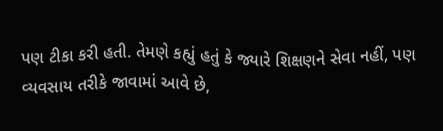પણ ટીકા કરી હતી. તેમણે કહ્યું હતું કે જ્યારે શિક્ષણને સેવા નહીં, પણ વ્યવસાય તરીકે જાવામાં આવે છે,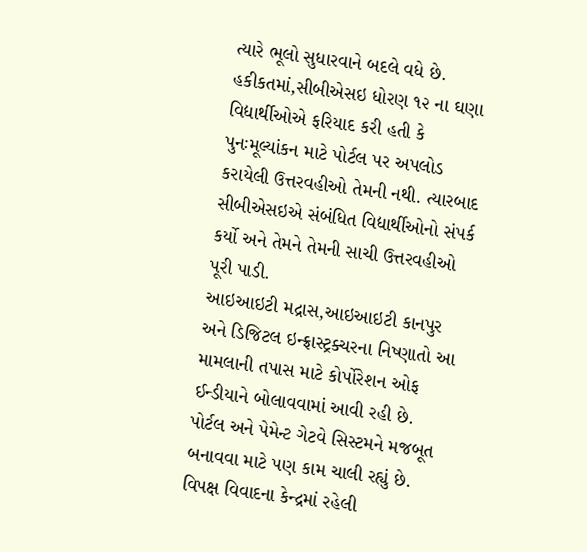ત્યારે ભૂલો સુધારવાને બદલે વધે છે. હકીકતમાં,સીબીએસઇ ધોરણ ૧૨ ના ઘણા વિદ્યાર્થીઓએ ફરિયાદ કરી હતી કે પુનઃમૂલ્યાંકન માટે પોર્ટલ પર અપલોડ કરાયેલી ઉત્તરવહીઓ તેમની નથી. ત્યારબાદ સીબીએસઇએ સંબંધિત વિદ્યાર્થીઓનો સંપર્ક કર્યો અને તેમને તેમની સાચી ઉત્તરવહીઓ પૂરી પાડી.
આઇઆઇટી મદ્રાસ,આઇઆઇટી કાનપુર અને ડિજિટલ ઇન્ફ્રાસ્ટ્રક્ચરના નિષ્ણાતો આ મામલાની તપાસ માટે કોર્પોરેશન ઓફ ઈન્ડીયાને બોલાવવામાં આવી રહી છે. પોર્ટલ અને પેમેન્ટ ગેટવે સિસ્ટમને મજબૂત બનાવવા માટે પણ કામ ચાલી રહ્યું છે. વિપક્ષ વિવાદના કેન્દ્રમાં રહેલી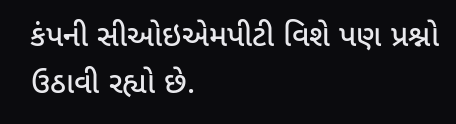કંપની સીઓઇએમપીટી વિશે પણ પ્રશ્નો ઉઠાવી રહ્યો છે.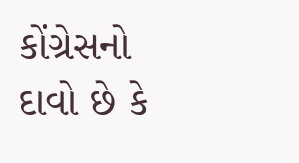કોંગ્રેસનો દાવો છે કે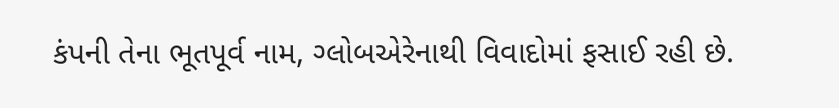કંપની તેના ભૂતપૂર્વ નામ, ગ્લોબએરેનાથી વિવાદોમાં ફસાઈ રહી છે.